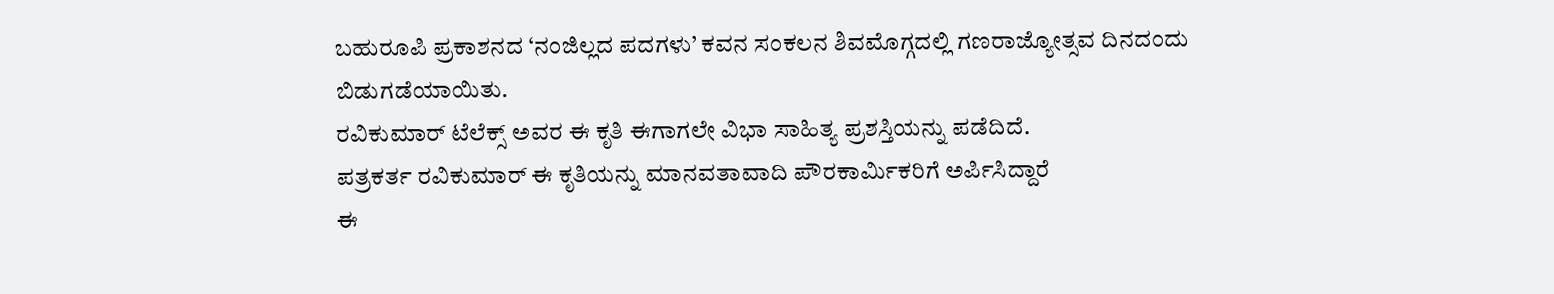ಬಹುರೂಪಿ ಪ್ರಕಾಶನದ ‘ನಂಜಿಲ್ಲದ ಪದಗಳು’ ಕವನ ಸಂಕಲನ ಶಿವಮೊಗ್ಗದಲ್ಲಿ ಗಣರಾಜ್ಯೋತ್ಸವ ದಿನದಂದು ಬಿಡುಗಡೆಯಾಯಿತು.
ರವಿಕುಮಾರ್ ಟೆಲೆಕ್ಸ್ ಅವರ ಈ ಕೃತಿ ಈಗಾಗಲೇ ವಿಭಾ ಸಾಹಿತ್ಯ ಪ್ರಶಸ್ತಿಯನ್ನು ಪಡೆದಿದೆ.
ಪತ್ರಕರ್ತ ರವಿಕುಮಾರ್ ಈ ಕೃತಿಯನ್ನು ಮಾನವತಾವಾದಿ ಪೌರಕಾರ್ಮಿಕರಿಗೆ ಅರ್ಪಿಸಿದ್ದಾರೆ
ಈ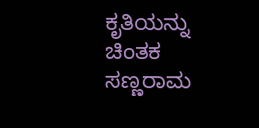ಕೃತಿಯನ್ನು ಚಿಂತಕ ಸಣ್ಣರಾಮ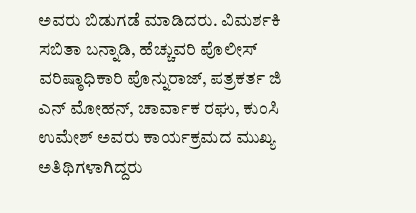ಅವರು ಬಿಡುಗಡೆ ಮಾಡಿದರು. ವಿಮರ್ಶಕಿ ಸಬಿತಾ ಬನ್ನಾಡಿ, ಹೆಚ್ಚುವರಿ ಪೊಲೀಸ್ ವರಿಷ್ಠಾಧಿಕಾರಿ ಪೊನ್ನುರಾಜ್, ಪತ್ರಕರ್ತ ಜಿ ಎನ್ ಮೋಹನ್, ಚಾರ್ವಾಕ ರಘು, ಕುಂಸಿ ಉಮೇಶ್ ಅವರು ಕಾರ್ಯಕ್ರಮದ ಮುಖ್ಯ ಅತಿಥಿಗಳಾಗಿದ್ದರು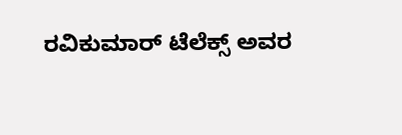ರವಿಕುಮಾರ್ ಟೆಲೆಕ್ಸ್ ಅವರ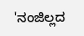'ನಂಜಿಲ್ಲದ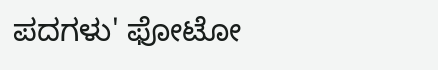ಪದಗಳು' ಫೋಟೋ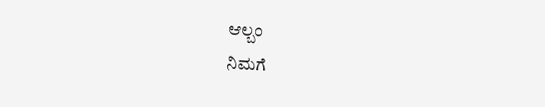ಆಲ್ಬಂ
ನಿಮಗೆ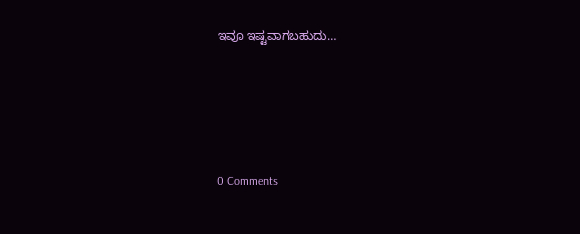ಇವೂ ಇಷ್ಟವಾಗಬಹುದು…





0 Comments